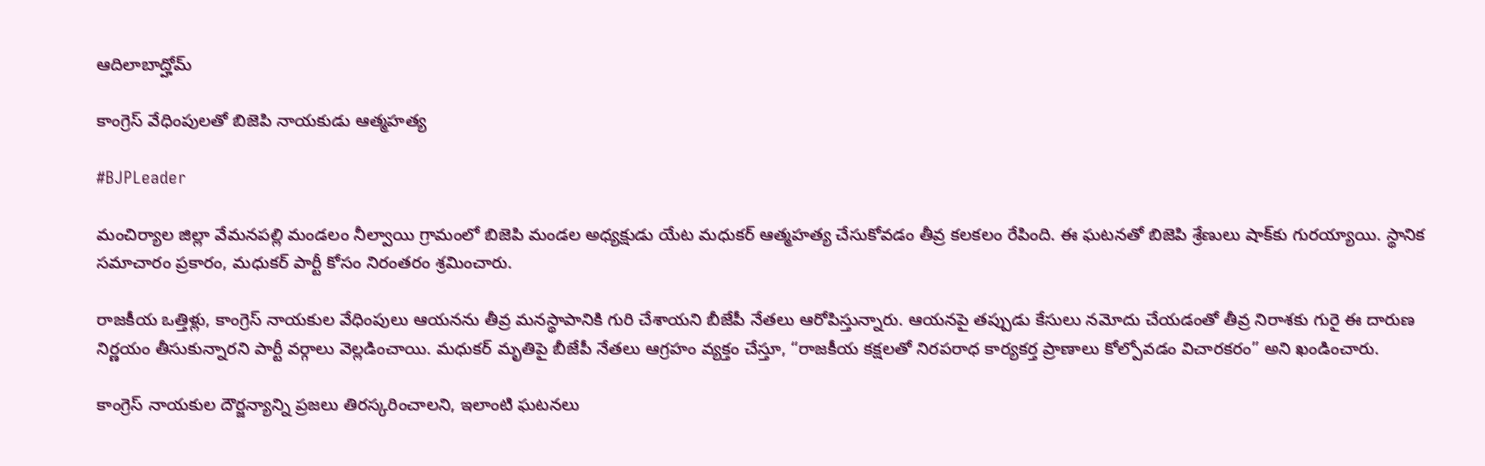ఆదిలాబాద్హోమ్

కాంగ్రెస్ వేధింపులతో బిజెపి నాయకుడు ఆత్మహత్య

#BJPLeader

మంచిర్యాల జిల్లా వేమనపల్లి మండలం నీల్వాయి గ్రామంలో బిజెపి మండల అధ్యక్షుడు యేట మధుకర్ ఆత్మహత్య చేసుకోవడం తీవ్ర కలకలం రేపింది. ఈ ఘటనతో బిజెపి శ్రేణులు షాక్‌కు గురయ్యాయి. స్థానిక సమాచారం ప్రకారం, మధుకర్ పార్టీ కోసం నిరంతరం శ్రమించారు.

రాజకీయ ఒత్తిళ్లు, కాంగ్రెస్ నాయకుల వేధింపులు ఆయనను తీవ్ర మనస్థాపానికి గురి చేశాయని బీజేపీ నేతలు ఆరోపిస్తున్నారు. ఆయనపై తప్పుడు కేసులు నమోదు చేయడంతో తీవ్ర నిరాశకు గురై ఈ దారుణ నిర్ణయం తీసుకున్నారని పార్టీ వర్గాలు వెల్లడించాయి. మధుకర్ మృతిపై బీజేపీ నేతలు ఆగ్రహం వ్యక్తం చేస్తూ, “రాజకీయ కక్షలతో నిరపరాధ కార్యకర్త ప్రాణాలు కోల్పోవడం విచారకరం” అని ఖండించారు.

కాంగ్రెస్ నాయకుల దౌర్జన్యాన్ని ప్రజలు తిరస్కరించాలని, ఇలాంటి ఘటనలు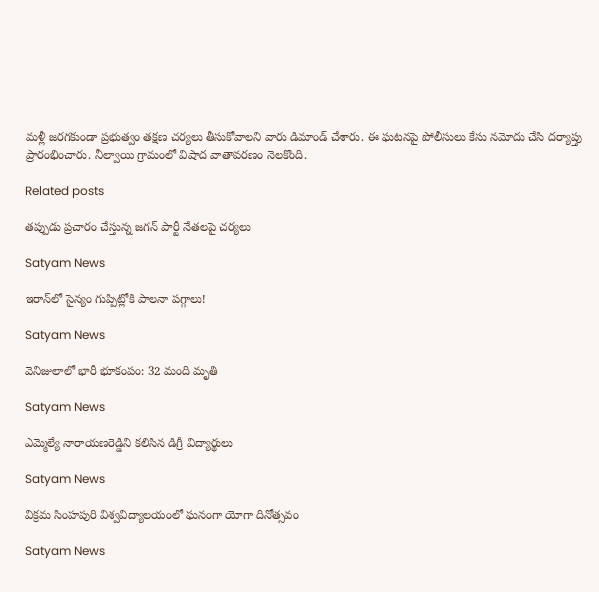మళ్లీ జరగకుండా ప్రభుత్వం తక్షణ చర్యలు తీసుకోవాలని వారు డిమాండ్ చేశారు. ఈ ఘటనపై పోలీసులు కేసు నమోదు చేసి దర్యాప్తు ప్రారంభించారు. నీల్వాయి గ్రామంలో విషాద వాతావరణం నెలకొంది.

Related posts

తప్పుడు ప్రచారం చేస్తున్న జగన్ పార్టీ నేతలపై చర్యలు

Satyam News

ఇరాన్‌లో సైన్యం గుప్పిట్లోకి పాలనా పగ్గాలు!

Satyam News

వెనిజులాలో భారీ భూకంపం: 32 మంది మృతి

Satyam News

ఎమ్మెల్యే నారాయణరెడ్డిని కలిసిన డిగ్రీ విద్యార్థులు

Satyam News

విక్రమ సింహపురి విశ్వవిద్యాలయంలో ఘనంగా యోగా దినోత్సవం

Satyam News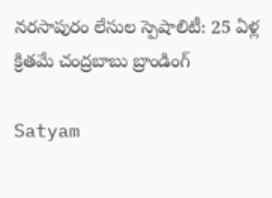నరసాపురం లేసుల స్పెషాలిటీ: 25 ఏళ్ల క్రితమే చంద్రబాబు బ్రాండింగ్‌

Satyam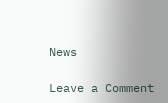News

Leave a Comment